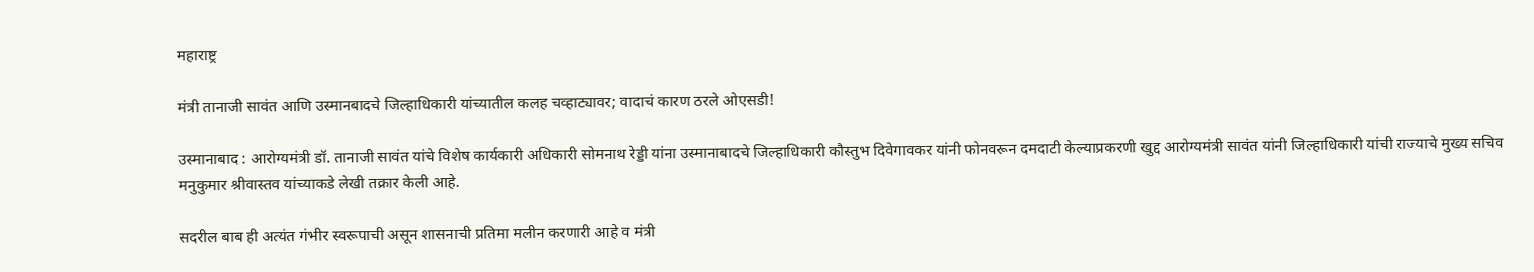महाराष्ट्र

मंत्री तानाजी सावंत आणि उस्मानबादचे जिल्हाधिकारी यांच्यातील कलह चव्हाट्यावर; वादाचं कारण ठरले ओएसडी!

उस्मानाबाद : आरोग्यमंत्री डॉ. तानाजी सावंत यांचे विशेष कार्यकारी अधिकारी सोमनाथ रेड्डी यांना उस्मानाबादचे जिल्हाधिकारी कौस्तुभ दिवेगावकर यांनी फोनवरून दमदाटी केल्याप्रकरणी खुद्द आरोग्यमंत्री सावंत यांनी जिल्हाधिकारी यांची राज्याचे मुख्य सचिव मनुकुमार श्रीवास्तव यांच्याकडे लेखी तक्रार केली आहे.

सदरील बाब ही अत्यंत गंभीर स्वरूपाची असून शासनाची प्रतिमा मलीन करणारी आहे व मंत्री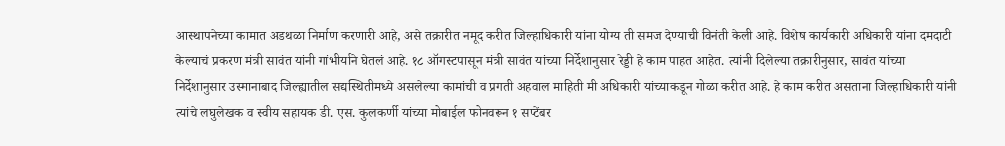आस्थापनेच्या कामात अडथळा निर्माण करणारी आहे, असे तक्रारीत नमूद करीत जिल्हाधिकारी यांना योग्य ती समज देण्याची विनंती केली आहे. विशेष कार्यकारी अधिकारी यांना दमदाटी केल्याचं प्रकरण मंत्री सावंत यांनी गांभीर्याने घेतलं आहे. १८ ऑगस्टपासून मंत्री सावंत यांच्या निर्देशानुसार रेड्डी हे काम पाहत आहेत. त्यांनी दिलेल्या तक्रारीनुसार, सावंत यांच्या निर्देशानुसार उस्मानाबाद जिल्ह्यातील सद्यस्थितीमध्ये असलेल्या कामांची व प्रगती अहवाल माहिती मी अधिकारी यांच्याकडून गोळा करीत आहे. हे काम करीत असताना जिल्हाधिकारी यांनी त्यांचे लघुलेखक व स्वीय सहायक डी. एस. कुलकर्णी यांच्या मोबाईल फोनवरून १ सप्टेंबर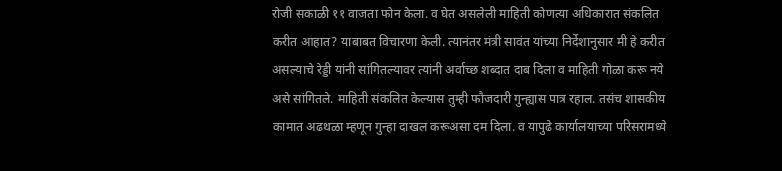रोजी सकाळी ११ वाजता फोन केला. व घेत असलेली माहिती कोणत्या अधिकारात संकलित करीत आहात? याबाबत विचारणा केली. त्यानंतर मंत्री सावंत यांच्या निर्देशानुसार मी हे करीत असल्याचे रेड्डी यांनी सांगितल्यावर त्यांनी अर्वाच्छ शब्दात दाब दिला व माहिती गोळा करू नये असे सांगितले. माहिती संकलित केल्यास तुम्ही फौजदारी गुन्ह्यास पात्र रहाल. तसंच शासकीय कामात अढथळा म्हणून गुन्हा दाखल करूअसा दम दिला. व यापुढे कार्यालयाच्या परिसरामध्ये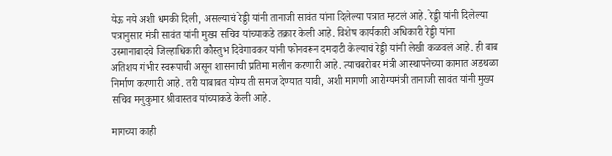येऊ नये अशी धमकी दिली, असल्याचं रेड्डी यांनी तानाजी सावंत यांना दिलेल्या पत्रात म्हटलं आहे. रेड्डी यांनी दिलेल्या पत्रानुसार मंत्री सावंत यांनी मुख्य सचिव यांच्याकडे तक्रार केली आहे. विशेष कार्यकारी अधिकारी रेड्डी यांना उस्मानाबादचे जिल्हाधिकारी कौस्तुभ दिवेगावकर यांनी फोनवरून दमदाटी केल्याचं रेड्डी यांनी लेखी कळवलं आहे. ही बाब अतिशय गंभीर स्वरूपाची असून शासनाची प्रतिमा मलीन करणारी आहे. त्याचबरोबर मंत्री आस्थापनेच्या कामात अडथळा निर्माण करणारी आहे. तरी याबाबत योग्य ती समज देण्यात यावी, अशी मागणी आरोग्यमंत्री तानाजी सावंत यांनी मुख्य सचिव मनुकुमार श्रीवास्तव यांच्याकडे केली आहे.

मागच्या काही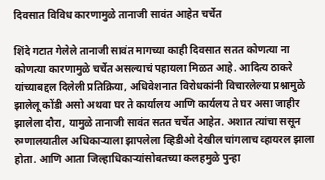दिवसात विविध कारणामुळे तानाजी सावंत आहेत चर्चेत

शिंदे गटात गेलेले तानाजी सावंत मागच्या काही दिवसात सतत कोणत्या ना कोणत्या कारणामुळे चर्चेत असल्याचं पहायला मिळत आहे. आदित्य ठाकरे यांच्याबद्दल दिलेली प्रतिक्रिया, अधिवेशनात विरोधकांनी विचारलेल्या प्रश्नामुळे झालेलू कोंडी असो अथवा घर ते कार्यालय आणि कार्यलय ते घर असा जाहीर झालेला दौरा, यामुळे तानाजी सावंत सतत चर्चेत आहेत. अशात त्यांचा ससून रुग्णालयातील अधिकाऱ्याला झापलेला व्हिडीओ देखील चांगलाच व्हायरल झाला होता. आणि आता जिल्हाधिकाऱ्यांसोबतच्या कलहमुळे पुन्हा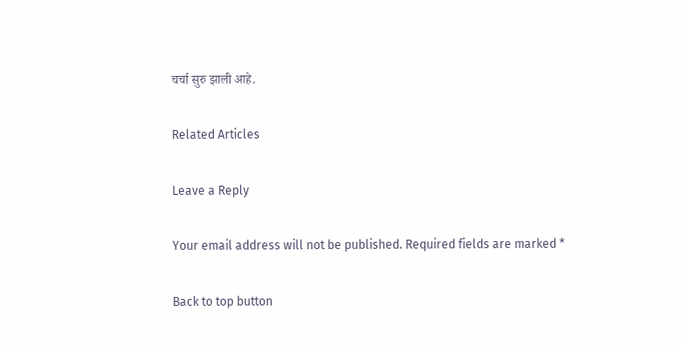चर्चा सुरु झाली आहे.

Related Articles

Leave a Reply

Your email address will not be published. Required fields are marked *

Back to top button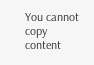You cannot copy content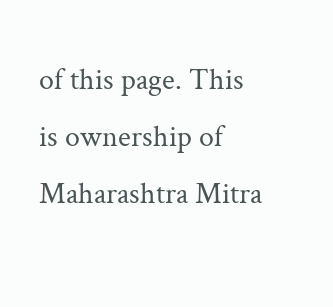of this page. This is ownership of Maharashtra Mitra